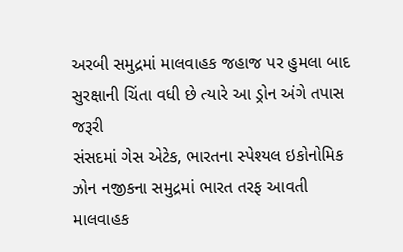અરબી સમુદ્રમાં માલવાહક જહાજ પર હુમલા બાદ સુરક્ષાની ચિંતા વધી છે ત્યારે આ ડ્રોન અંગે તપાસ જરૂરી
સંસદમાં ગેસ એટેક, ભારતના સ્પેશ્યલ ઇકોનોમિક ઝોન નજીકના સમુદ્રમાં ભારત તરફ આવતી માલવાહક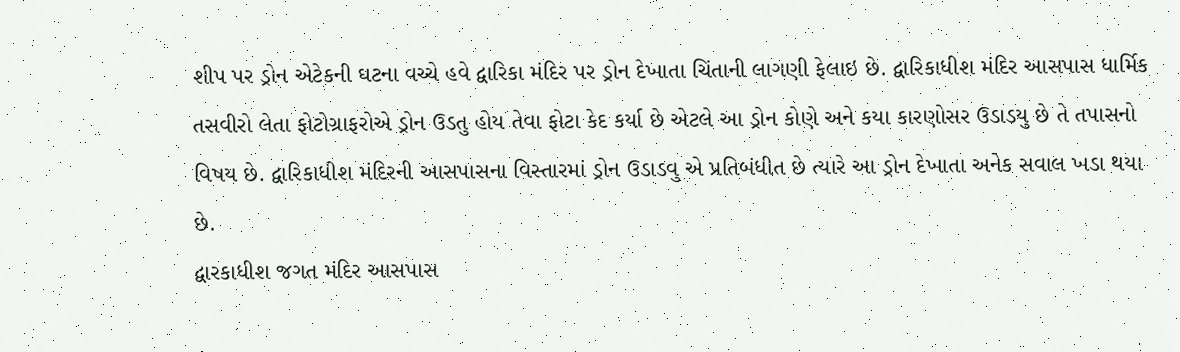શીપ પર ડ્રોન એટેકની ઘટના વચ્ચે હવે દ્વારિકા મંદિર પર ડ્રોન દેખાતા ચિંતાની લાગણી ફેલાઇ છે. દ્વારિકાધીશ મંદિર આસપાસ ધાર્મિક તસવીરો લેતા ફોટોગ્રાફરોએ ડ્રોન ઉડતુ હોય તેવા ફોટા કેદ કર્યા છે એટલે આ ડ્રોન કોણે અને કયા કારણોસર ઉડાડયુ છે તે તપાસનો વિષય છે. દ્વારિકાધીશ મંદિરની આસપાસના વિસ્તારમાં ડ્રોન ઉડાડવુ એ પ્રતિબંધીત છે ત્યારે આ ડ્રોન દેખાતા અનેક સવાલ ખડા થયા છે.
દ્વારકાધીશ જગત મંદિર આસપાસ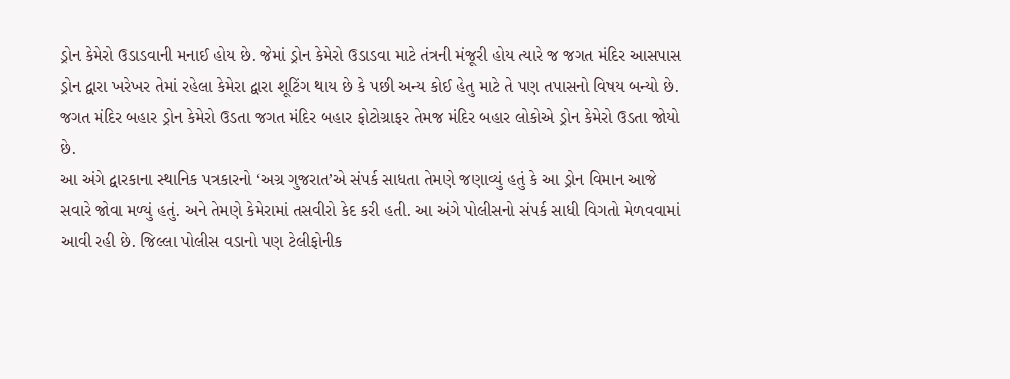ડ્રોન કેમેરો ઉડાડવાની મનાઈ હોય છે. જેમાં ડ્રોન કેમેરો ઉડાડવા માટે તંત્રની મંજૂરી હોય ત્યારે જ જગત મંદિર આસપાસ ડ્રોન દ્વારા ખરેખર તેમાં રહેલા કેમેરા દ્વારા શૂટિંગ થાય છે કે પછી અન્ય કોઈ હેતુ માટે તે પણ તપાસનો વિષય બન્યો છે. જગત મંદિર બહાર ડ્રોન કેમેરો ઉડતા જગત મંદિર બહાર ફોટોગ્રાફર તેમજ મંદિર બહાર લોકોએ ડ્રોન કેમેરો ઉડતા જોયો છે.
આ અંગે દ્વારકાના સ્થાનિક પત્રકારનો ‘અગ્ર ગુજરાત’એ સંપર્ક સાધતા તેમણે જણાવ્યું હતું કે આ ડ્રોન વિમાન આજે સવારે જોવા મળ્યું હતું. અને તેમણે કેમેરામાં તસવીરો કેદ કરી હતી. આ અંગે પોલીસનો સંપર્ક સાધી વિગતો મેળવવામાં આવી રહી છે. જિલ્લા પોલીસ વડાનો પણ ટેલીફોનીક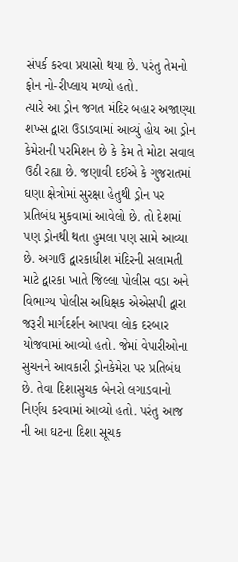સંપર્ક કરવા પ્રયાસો થયા છે. પરંતુ તેમનો ફોન નો-રીપ્લાય મળ્યો હતો.
ત્યારે આ ડ્રોન જગત મંદિર બહાર અજાણ્યા શખ્સ દ્વારા ઉડાડવામાં આવ્યું હોય આ ડ્રોન કેમેરાની પરમિશન છે કે કેમ તે મોટા સવાલ ઉઠી રહ્યા છે. જણાવી દઈએ કે ગુજરાતમાં ઘણા ક્ષેત્રોમાં સુરક્ષા હેતુથી ડ્રોન પર પ્રતિબંધ મુકવામાં આવેલો છે. તો દેશમાં પણ ડ્રોનથી થતા હુમલા પણ સામે આવ્યા છે. અગાઉ દ્વારકાધીશ મંદિરની સલામતી માટે દ્વારકા ખાતે જિલ્લા પોલીસ વડા અને વિભાગ્ય પોલીસ અધિક્ષક એએસપી દ્વારા જરૂરી માર્ગદર્શન આપવા લોક દરબાર યોજવામાં આવ્યો હતો. જેમાં વેપારીઓના સુચનને આવકારી ડ્રોનકેમેરા પર પ્રતિબંધ છે. તેવા દિશાસુચક બેનરો લગાડવાનો નિર્ણય કરવામાં આવ્યો હતો. પરંતુ આજ ની આ ઘટના દિશા સૂચક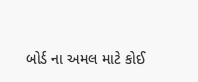બોર્ડ ના અમલ માટે કોઈ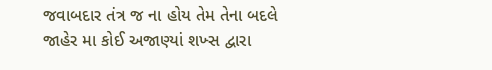જવાબદાર તંત્ર જ ના હોય તેમ તેના બદલે જાહેર મા કોઈ અજાણ્યાં શખ્સ દ્વારા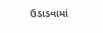ઉડાડવામાં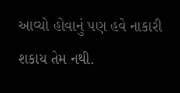આવ્યો હોવાનું પણ હવે નાકારી શકાય તેમ નથી.